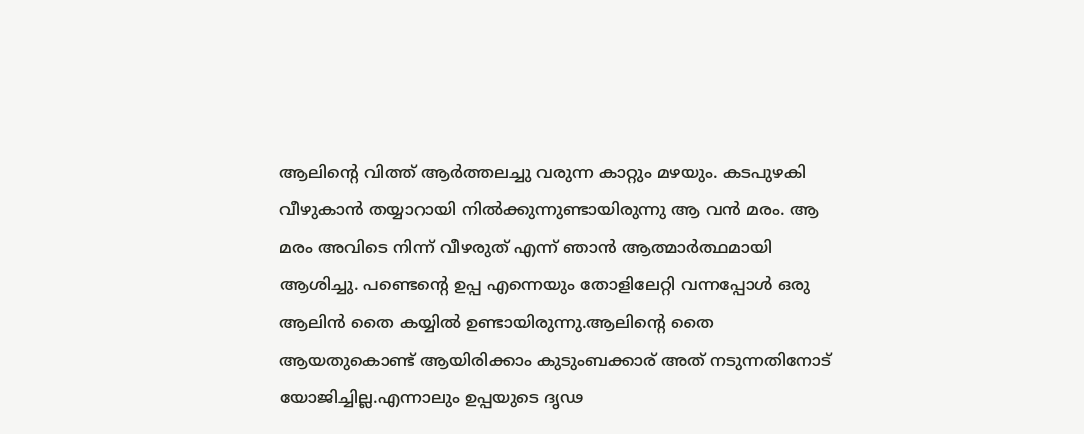ആലിന്റെ വിത്ത് ആർത്തലച്ചു വരുന്ന കാറ്റും മഴയും. കടപുഴകി വീഴുകാൻ തയ്യാറായി നിൽക്കുന്നുണ്ടായിരുന്നു ആ വൻ മരം. ആ മരം അവിടെ നിന്ന് വീഴരുത് എന്ന് ഞാൻ ആത്മാർത്ഥമായി ആശിച്ചു. പണ്ടെന്റെ ഉപ്പ എന്നെയും തോളിലേറ്റി വന്നപ്പോൾ ഒരു ആലിൻ തൈ കയ്യിൽ ഉണ്ടായിരുന്നു.ആലിന്റെ തൈ ആയതുകൊണ്ട് ആയിരിക്കാം കുടുംബക്കാര് അത് നടുന്നതിനോട് യോജിച്ചില്ല.എന്നാലും ഉപ്പയുടെ ദൃഢ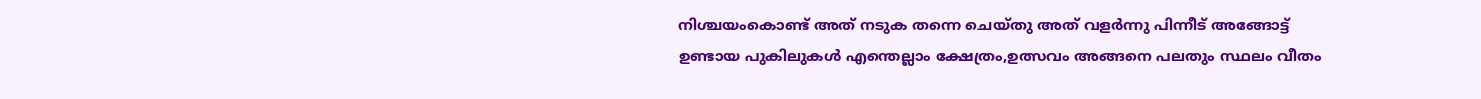നിശ്ചയംകൊണ്ട് അത് നടുക തന്നെ ചെയ്തു അത് വളർന്നു പിന്നീട് അങ്ങോട്ട് ഉണ്ടായ പുകിലുകൾ എന്തെല്ലാം ക്ഷേത്രം,ഉത്സവം അങ്ങനെ പലതും സ്ഥലം വീതം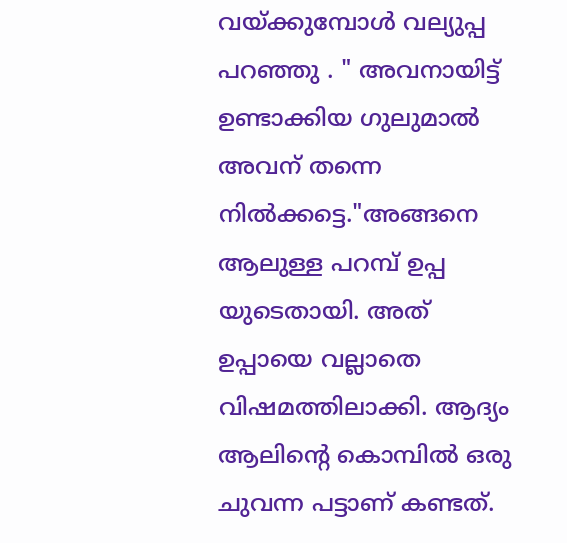വയ്ക്കുമ്പോൾ വല്യുപ്പ പറഞ്ഞു . " അവനായിട്ട് ഉണ്ടാക്കിയ ഗുലുമാൽ അവന് തന്നെ നിൽക്കട്ടെ."അങ്ങനെ ആലുള്ള പറമ്പ് ഉപ്പ യുടെതായി. അത് ഉപ്പായെ വല്ലാതെ വിഷമത്തിലാക്കി. ആദ്യം ആലിന്റെ കൊമ്പിൽ ഒരു ചുവന്ന പട്ടാണ് കണ്ടത്.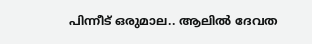പിന്നീട് ഒരുമാല.. ആലിൽ ദേവത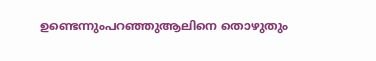ഉണ്ടെന്നുംപറഞ്ഞുആലിനെ തൊഴുതും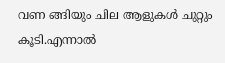വണ ങ്ങിയും ചില ആളുകൾ ചുറ്റും കൂടി.എന്നാൽ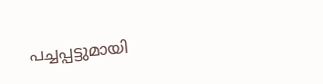പച്ചപ്പട്ടുമായി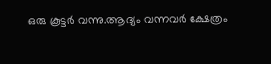ഒരു കൂട്ടർ വന്നു.ആദ്യം വന്നവർ ക്ഷേത്രം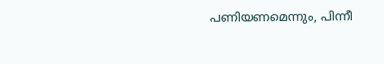പണിയണമെന്നും, പിന്നീ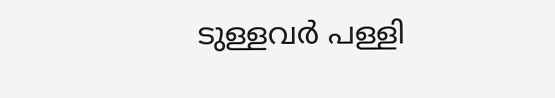ടുള്ളവർ പള്ളി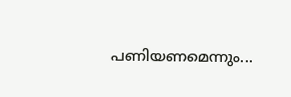പണിയണമെന്നും...